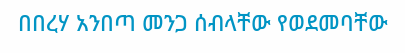በበረሃ አንበጣ መንጋ ሰብላቸው የወደመባቸው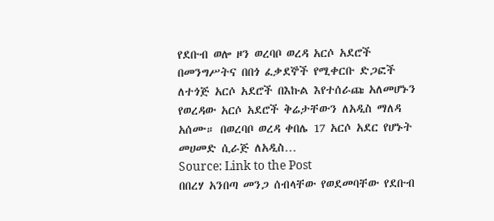የደቡብ ወሎ ዞን ወረባቦ ወረዳ አርሶ አደሮች በመንግሥትና በበጎ ፈቃደኞች የሚቀርቡ ድጋፎች ለተጎጅ አርሶ አደሮች በእኩል እየተሰራጩ አለመሆኑን የወረዳው አርሶ አደሮች ቅሬታቸውን ለአዲስ ማለዳ አሰሙ። በወረባቦ ወረዳ ቀበሌ 17 አርሶ አደር የሆኑት መሀመድ ሲራጅ ለአዲስ…
Source: Link to the Post
በበረሃ አንበጣ መንጋ ሰብላቸው የወደመባቸው የደቡብ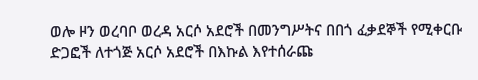ወሎ ዞን ወረባቦ ወረዳ አርሶ አደሮች በመንግሥትና በበጎ ፈቃደኞች የሚቀርቡ ድጋፎች ለተጎጅ አርሶ አደሮች በእኩል እየተሰራጩ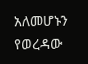አለመሆኑን የወረዳው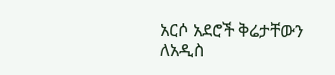አርሶ አደሮች ቅሬታቸውን ለአዲስ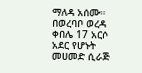ማለዳ አሰሙ። በወረባቦ ወረዳ ቀበሌ 17 አርሶ አደር የሆኑት መሀመድ ሲራጅ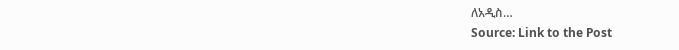ለአዲስ…
Source: Link to the Post